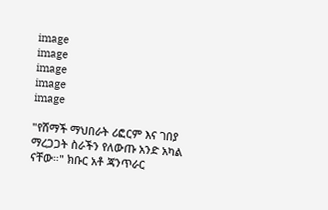image
image
image
image
image

"የሸማች ማህበራት ሪፎርም እና ገበያ ማረጋጋት ስራችን የለውጡ አንድ አካል ናቸው።" ክቡር አቶ ጃንጥራር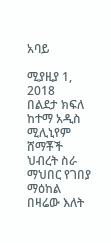አባይ

ሚያዚያ 1, 2018
በልደታ ክፍለ ከተማ አዲስ ሚሊኒየም ሸማቾች ህብረት ስራ ማህበር የገበያ ማዕከል በዛሬው እለት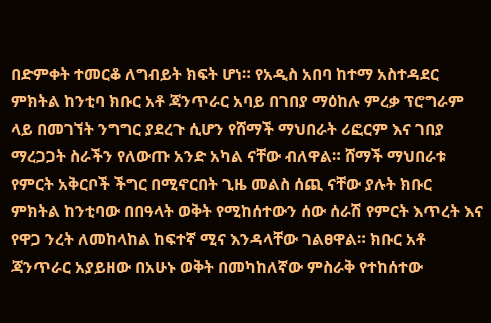በድምቀት ተመርቆ ለግብይት ክፍት ሆነ። የአዲስ አበባ ከተማ አስተዳደር ምክትል ከንቲባ ክቡር አቶ ጃንጥራር አባይ በገበያ ማዕከሉ ምረቃ ፕሮግራም ላይ በመገኘት ንግግር ያደረጉ ሲሆን የሸማች ማህበራት ሪፎርም እና ገበያ ማረጋጋት ስራችን የለውጡ አንድ አካል ናቸው ብለዋል። ሸማች ማህበራቱ የምርት አቅርቦች ችግር በሚኖርበት ጊዜ መልስ ሰጪ ናቸው ያሉት ክቡር ምክትል ከንቲባው በበዓላት ወቅት የሚከሰተውን ሰው ሰራሽ የምርት እጥረት እና የዋጋ ንረት ለመከላከል ከፍተኛ ሚና እንዳላቸው ገልፀዋል። ክቡር አቶ ጃንጥራር አያይዘው በአሁኑ ወቅት በመካከለኛው ምስራቅ የተከሰተው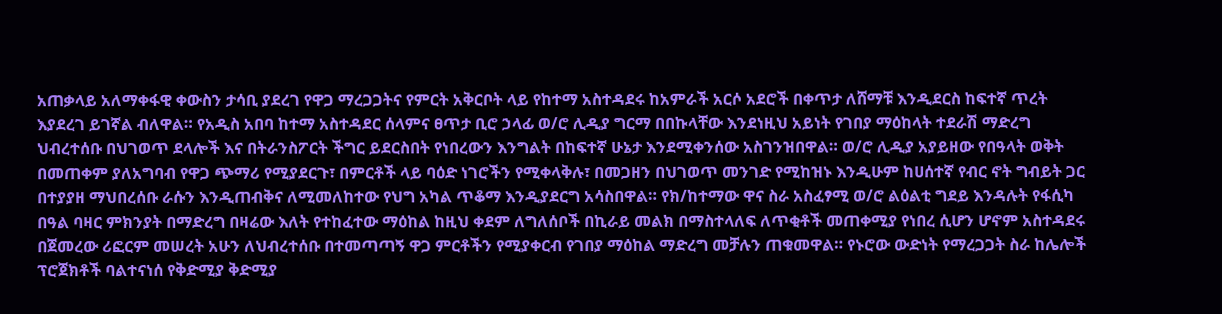አጠቃላይ አለማቀፋዊ ቀውስን ታሳቢ ያደረገ የዋጋ ማረጋጋትና የምርት አቅርቦት ላይ የከተማ አስተዳደሩ ከአምራች አርሶ አደሮች በቀጥታ ለሸማቹ እንዲደርስ ከፍተኛ ጥረት እያደረገ ይገኛል ብለዋል። የአዲስ አበባ ከተማ አስተዳደር ሰላምና ፀጥታ ቢሮ ኃላፊ ወ/ሮ ሊዲያ ግርማ በበኩላቸው እንደነዚህ አይነት የገበያ ማዕከላት ተደራሽ ማድረግ ህብረተሰቡ በህገወጥ ደላሎች እና በትራንስፖርት ችግር ይደርስበት የነበረውን እንግልት በከፍተኛ ሁኔታ እንደሚቀንሰው አስገንዝበዋል። ወ/ሮ ሊዲያ አያይዘው የበዓላት ወቅት በመጠቀም ያለአግባብ የዋጋ ጭማሪ የሚያደርጉ፣ በምርቶች ላይ ባዕድ ነገሮችን የሚቀላቅሉ፣ በመጋዘን በህገወጥ መንገድ የሚከዝኑ እንዲሁም ከሀሰተኛ የብር ኖት ግብይት ጋር በተያያዘ ማህበረሰቡ ራሱን እንዲጠብቅና ለሚመለከተው የህግ አካል ጥቆማ እንዲያደርግ አሳስበዋል። የክ/ከተማው ዋና ስራ አስፈፃሚ ወ/ሮ ልዕልቲ ግደይ እንዳሉት የፋሲካ በዓል ባዛር ምክንያት በማድረግ በዛሬው እለት የተከፈተው ማዕከል ከዚህ ቀደም ለግለሰቦች በኪራይ መልክ በማስተላለፍ ለጥቂቶች መጠቀሚያ የነበረ ሲሆን ሆኖም አስተዳደሩ በጀመረው ሪፎርም መሠረት አሁን ለህብረተሰቡ በተመጣጣኝ ዋጋ ምርቶችን የሚያቀርብ የገበያ ማዕከል ማድረግ መቻሉን ጠቁመዋል። የኑሮው ውድነት የማረጋጋት ስራ ከሌሎች ፕሮጀክቶች ባልተናነሰ የቅድሚያ ቅድሚያ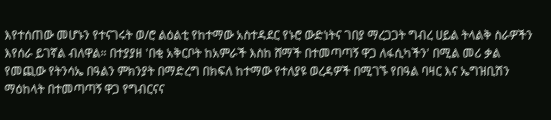እየተሰጠው መሆኑን የተናገሩት ወ/ሮ ልዕልቲ የከተማው አስተዳደር የኑሮ ውድነትና ገበያ ማረጋጋት ግብረ ሀይል ትላልቅ ስራዎችን እየሰራ ይገኛል ብለዋል። በተያያዘ 'በቂ አቅርቦት ከአምራች እስከ ሸማች በተመጣጣኝ ዋጋ ለፋሲካችን' በሚል መሪ ቃል የመጪው የትንሳኤ በዓልን ምክንያት በማድረግ በክፍለ ከተማው የተለያዩ ወረዳዎች በሚገኙ የበዓል ባዛር እና ኤግዝቢሽን ማዕከላት በተመጣጣኝ ዋጋ የግብርናና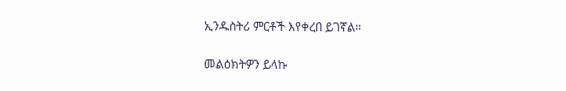ኢንዱስትሪ ምርቶች እየቀረበ ይገኛል።

መልዕክትዎን ይላኩ